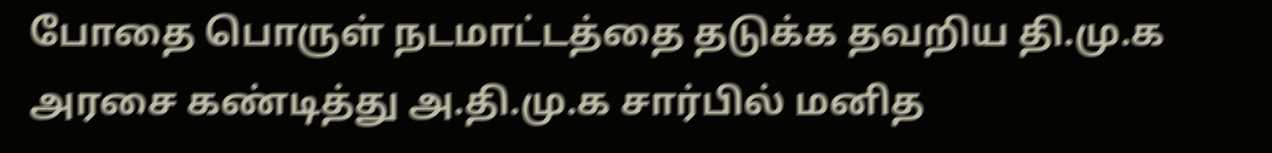போதை பொருள் நடமாட்டத்தை தடுக்க தவறிய தி.மு.க அரசை கண்டித்து அ.தி.மு.க சார்பில் மனித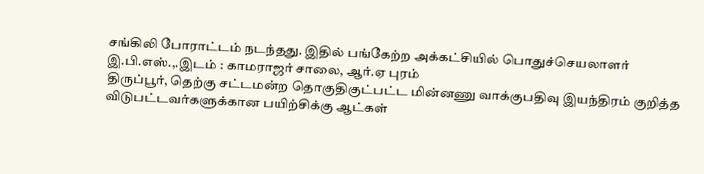சங்கிலி போராட்டம் நடந்தது. இதில் பங்கேற்ற அக்கட்சியில் பொதுச்செயலாளர் இ.பி.எஸ்.,.இடம் : காமராஜர் சாலை, ஆர்.ஏ புரம்
திருப்பூர், தெற்கு சட்டமன்ற தொகுதிகுட்பட்ட மின்னணு வாக்குபதிவு இயந்திரம் குறித்த விடுபட்டவர்களுக்கான பயிற்சிக்கு ஆட்கள்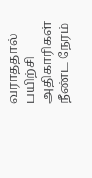வராததால் பயிற்சி அதிகாரிகள் நீண்ட நேரம்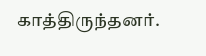காத்திருந்தனர்.